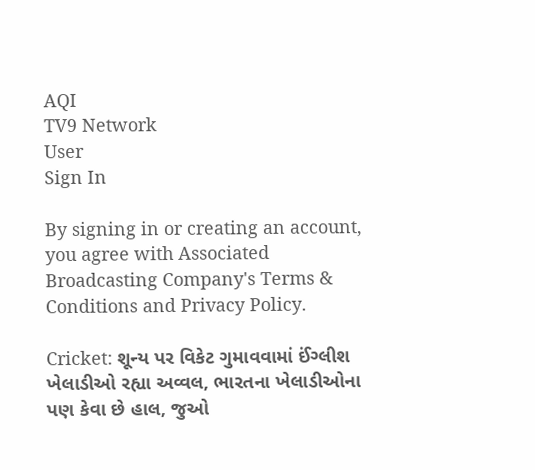AQI
TV9 Network
User
Sign In

By signing in or creating an account, you agree with Associated Broadcasting Company's Terms & Conditions and Privacy Policy.

Cricket: શૂન્ય પર વિકેટ ગુમાવવામાં ઈંગ્લીશ ખેલાડીઓ રહ્યા અવ્વલ, ભારતના ખેલાડીઓના પણ કેવા છે હાલ, જુઓ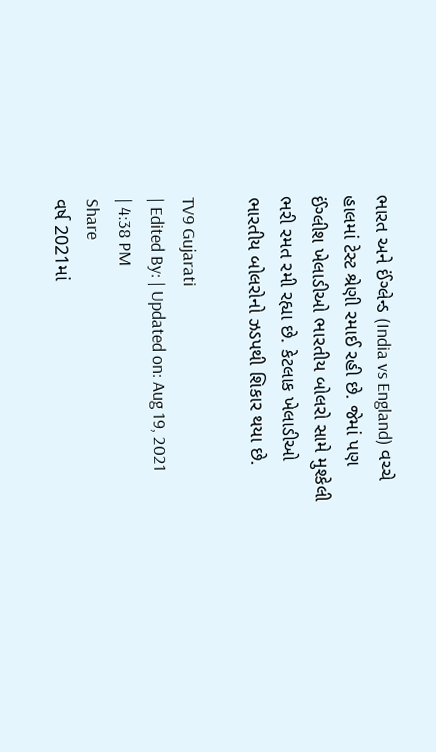ભારત અને ઈંગ્લેન્ડ (India vs England) વચ્ચે હાલમાં ટેસ્ટ શ્રેણી રમાઈ રહી છે. જેમાં પણ ઈંગ્લીશ ખેલાડીઓ ભારતીય બોલરો સામે મુશ્કેલી ભરી રમત રમી રહ્યા છે. કેટલાક ખેલાડીઓ ભારતીય બોલરોનો ઝડપથી શિકાર થયા છે.

TV9 Gujarati
| Edited By: | Updated on: Aug 19, 2021 | 4:38 PM
Share
વર્ષ 2021માં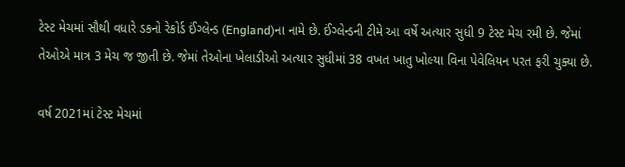ટેસ્ટ મેચમાં સૌથી વધારે ડકનો રેકોર્ડ ઈંગ્લેન્ડ (England)ના નામે છે. ઈંગ્લેન્ડની ટીમે આ વર્ષે અત્યાર સુધી 9 ટેસ્ટ મેચ રમી છે. જેમાં તેઓએ માત્ર 3 મેચ જ જીતી છે. જેમાં તેઓના ખેલાડીઓ અત્યાર સુધીમાં 38 વખત ખાતુ ખોલ્યા વિના પેવેલિયન પરત ફરી ચુક્યા છે.

વર્ષ 2021માં ટેસ્ટ મેચમાં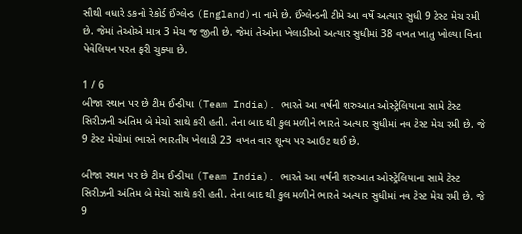સૌથી વધારે ડકનો રેકોર્ડ ઈંગ્લેન્ડ (England)ના નામે છે. ઈંગ્લેન્ડની ટીમે આ વર્ષે અત્યાર સુધી 9 ટેસ્ટ મેચ રમી છે. જેમાં તેઓએ માત્ર 3 મેચ જ જીતી છે. જેમાં તેઓના ખેલાડીઓ અત્યાર સુધીમાં 38 વખત ખાતુ ખોલ્યા વિના પેવેલિયન પરત ફરી ચુક્યા છે.

1 / 6
બીજા સ્થાન પર છે ટીમ ઈન્ડીયા (Team India). ભારતે આ વર્ષની શરુઆત ઓસ્ટ્રેલિયાના સામે ટેસ્ટ સિરીઝની અંતિમ બે મેચો સાથે કરી હતી. તેના બાદ થી કુલ મળીને ભારતે અત્યાર સુધીમાં નવ ટેસ્ટ મેચ રમી છે. જે 9 ટેસ્ટ મેચોમાં ભારતે ભારતીય ખેલાડી 23 વખત વાર શૂન્ય પર આઉટ થઈ છે.

બીજા સ્થાન પર છે ટીમ ઈન્ડીયા (Team India). ભારતે આ વર્ષની શરુઆત ઓસ્ટ્રેલિયાના સામે ટેસ્ટ સિરીઝની અંતિમ બે મેચો સાથે કરી હતી. તેના બાદ થી કુલ મળીને ભારતે અત્યાર સુધીમાં નવ ટેસ્ટ મેચ રમી છે. જે 9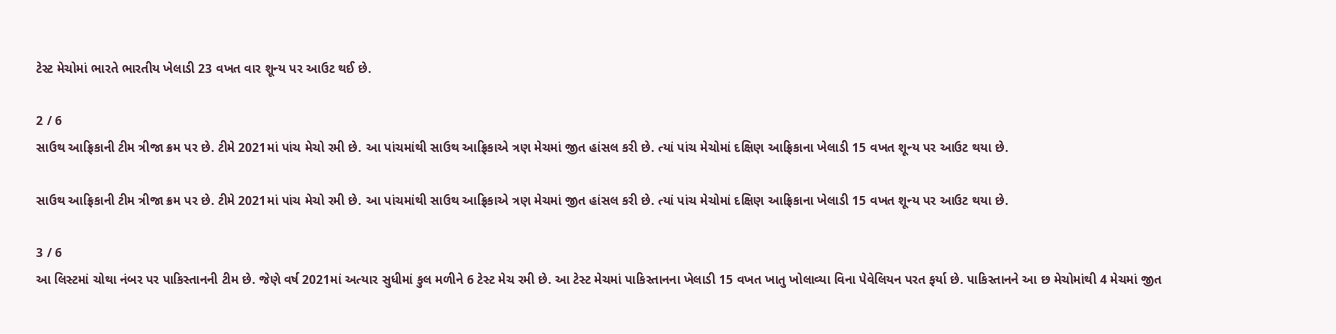ટેસ્ટ મેચોમાં ભારતે ભારતીય ખેલાડી 23 વખત વાર શૂન્ય પર આઉટ થઈ છે.

2 / 6
સાઉથ આફ્રિકાની ટીમ ત્રીજા ક્રમ પર છે. ટીમે 2021માં પાંચ મેચો રમી છે. આ પાંચમાંથી સાઉથ આફ્રિકાએ ત્રણ મેચમાં જીત હાંસલ કરી છે. ત્યાં પાંચ મેચોમાં દક્ષિણ આફ્રિકાના ખેલાડી 15 વખત શૂન્ય પર આઉટ થયા છે.

સાઉથ આફ્રિકાની ટીમ ત્રીજા ક્રમ પર છે. ટીમે 2021માં પાંચ મેચો રમી છે. આ પાંચમાંથી સાઉથ આફ્રિકાએ ત્રણ મેચમાં જીત હાંસલ કરી છે. ત્યાં પાંચ મેચોમાં દક્ષિણ આફ્રિકાના ખેલાડી 15 વખત શૂન્ય પર આઉટ થયા છે.

3 / 6
આ લિસ્ટમાં ચોથા નંબર પર પાકિસ્તાનની ટીમ છે. જેણે વર્ષ 2021માં અત્યાર સુધીમાં કુલ મળીને 6 ટેસ્ટ મેચ રમી છે. આ ટેસ્ટ મેચમાં પાકિસ્તાનના ખેલાડી 15 વખત ખાતુ ખોલાવ્યા વિના પેવેલિયન પરત ફર્યા છે. પાકિસ્તાનને આ છ મેચોમાંથી 4 મેચમાં જીત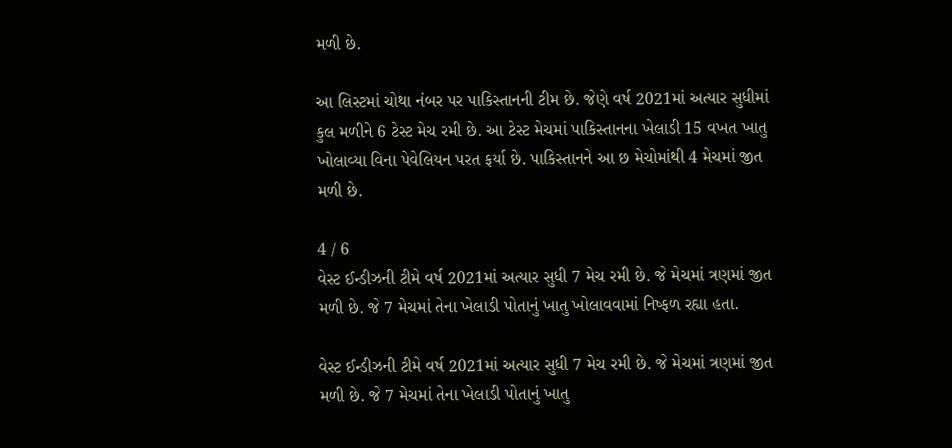મળી છે.

આ લિસ્ટમાં ચોથા નંબર પર પાકિસ્તાનની ટીમ છે. જેણે વર્ષ 2021માં અત્યાર સુધીમાં કુલ મળીને 6 ટેસ્ટ મેચ રમી છે. આ ટેસ્ટ મેચમાં પાકિસ્તાનના ખેલાડી 15 વખત ખાતુ ખોલાવ્યા વિના પેવેલિયન પરત ફર્યા છે. પાકિસ્તાનને આ છ મેચોમાંથી 4 મેચમાં જીત મળી છે.

4 / 6
વેસ્ટ ઈન્ડીઝની ટીમે વર્ષ 2021માં અત્યાર સુધી 7 મેચ રમી છે. જે મેચમાં ત્રણમાં જીત મળી છે. જે 7 મેચમાં તેના ખેલાડી પોતાનું ખાતુ ખોલાવવામાં નિષ્ફળ રહ્યા હતા.

વેસ્ટ ઈન્ડીઝની ટીમે વર્ષ 2021માં અત્યાર સુધી 7 મેચ રમી છે. જે મેચમાં ત્રણમાં જીત મળી છે. જે 7 મેચમાં તેના ખેલાડી પોતાનું ખાતુ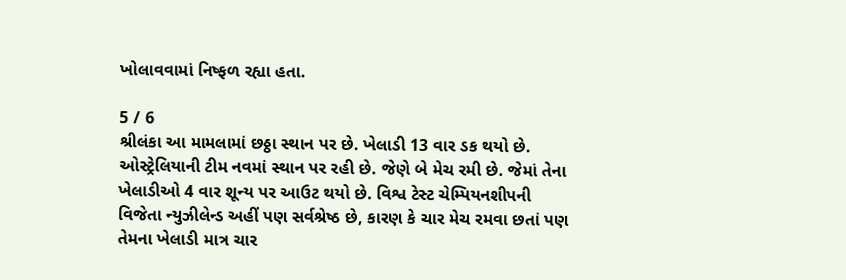ખોલાવવામાં નિષ્ફળ રહ્યા હતા.

5 / 6
શ્રીલંકા આ મામલામાં છઠ્ઠા સ્થાન પર છે. ખેલાડી 13 વાર ડક થયો છે. ઓસ્ટ્રેલિયાની ટીમ નવમાં સ્થાન પર રહી છે. જેણે બે મેચ રમી છે. જેમાં તેના ખેલાડીઓ 4 વાર શૂન્ય પર આઉટ થયો છે. વિશ્વ ટેસ્ટ ચેમ્પિયનશીપની વિજેતા ન્યુઝીલેન્ડ અહીં પણ સર્વશ્રેષ્ઠ છે, કારણ કે ચાર મેચ રમવા છતાં પણ તેમના ખેલાડી માત્ર ચાર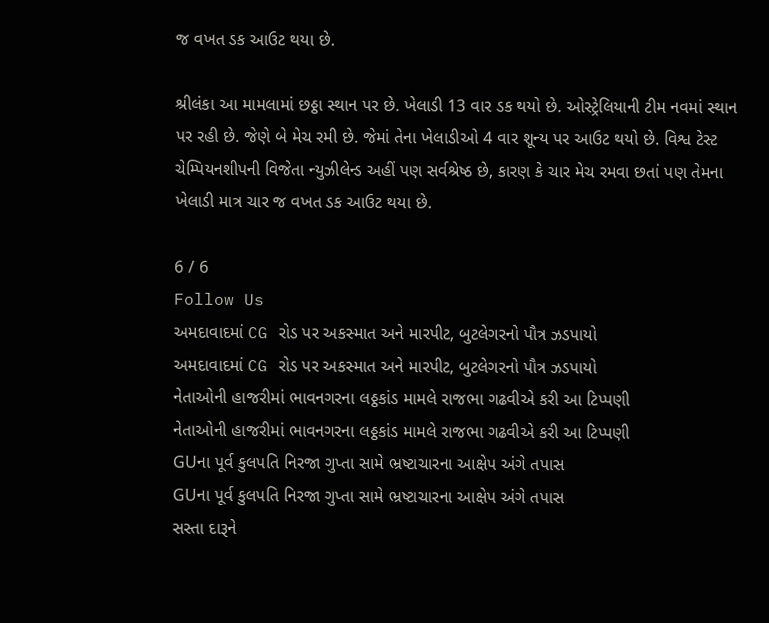જ વખત ડક આઉટ થયા છે.

શ્રીલંકા આ મામલામાં છઠ્ઠા સ્થાન પર છે. ખેલાડી 13 વાર ડક થયો છે. ઓસ્ટ્રેલિયાની ટીમ નવમાં સ્થાન પર રહી છે. જેણે બે મેચ રમી છે. જેમાં તેના ખેલાડીઓ 4 વાર શૂન્ય પર આઉટ થયો છે. વિશ્વ ટેસ્ટ ચેમ્પિયનશીપની વિજેતા ન્યુઝીલેન્ડ અહીં પણ સર્વશ્રેષ્ઠ છે, કારણ કે ચાર મેચ રમવા છતાં પણ તેમના ખેલાડી માત્ર ચાર જ વખત ડક આઉટ થયા છે.

6 / 6
Follow Us
અમદાવાદમાં CG રોડ પર અકસ્માત અને મારપીટ, બુટલેગરનો પૌત્ર ઝડપાયો
અમદાવાદમાં CG રોડ પર અકસ્માત અને મારપીટ, બુટલેગરનો પૌત્ર ઝડપાયો
નેતાઓની હાજરીમાં ભાવનગરના લઠ્ઠકાંડ મામલે રાજભા ગઢવીએ કરી આ ટિપ્પણી
નેતાઓની હાજરીમાં ભાવનગરના લઠ્ઠકાંડ મામલે રાજભા ગઢવીએ કરી આ ટિપ્પણી
GUના પૂર્વ કુલપતિ નિરજા ગુપ્તા સામે ભ્રષ્ટાચારના આક્ષેપ અંગે તપાસ
GUના પૂર્વ કુલપતિ નિરજા ગુપ્તા સામે ભ્રષ્ટાચારના આક્ષેપ અંગે તપાસ
સસ્તા દારૂને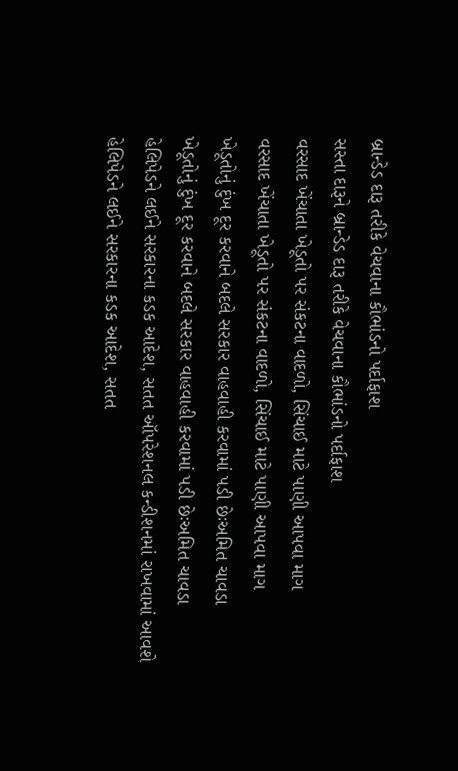બ્રાન્ડેડ દારૂ તરીકે વેચવાના કૌભાંડનો પર્દાફાશ
સસ્તા દારૂને બ્રાન્ડેડ દારૂ તરીકે વેચવાના કૌભાંડનો પર્દાફાશ
વરસાદ ખેંચાતા ખેડૂતો પર સંકટના વાદળો, સિંચાઈ માટે પાણી આપવા માગ
વરસાદ ખેંચાતા ખેડૂતો પર સંકટના વાદળો, સિંચાઈ માટે પાણી આપવા માગ
ખેડૂતોનું દુંખ દૂર કરવાને બદલે સરકાર વાહવાહી કરવામાં પડી છેઃઅમિત ચાવડા
ખેડૂતોનું દુંખ દૂર કરવાને બદલે સરકાર વાહવાહી કરવામાં પડી છેઃઅમિત ચાવડા
હેલિપેડને લઈને સરકારના કડક આદેશ, સતત ઑપરેશનલ કન્ડીશનમાં રાખવામાં આવશે
હેલિપેડને લઈને સરકારના કડક આદેશ, સતત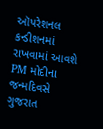ઑપરેશનલ કન્ડીશનમાં રાખવામાં આવશે
PM મોદીના જન્મદિવસે ગુજરાત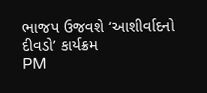ભાજપ ઉજવશે ‘આશીર્વાદનો દીવડો’ કાર્યક્રમ
PM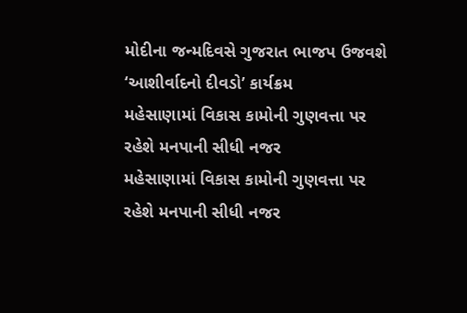મોદીના જન્મદિવસે ગુજરાત ભાજપ ઉજવશે ‘આશીર્વાદનો દીવડો’ કાર્યક્રમ
મહેસાણામાં વિકાસ કામોની ગુણવત્તા પર રહેશે મનપાની સીધી નજર
મહેસાણામાં વિકાસ કામોની ગુણવત્તા પર રહેશે મનપાની સીધી નજર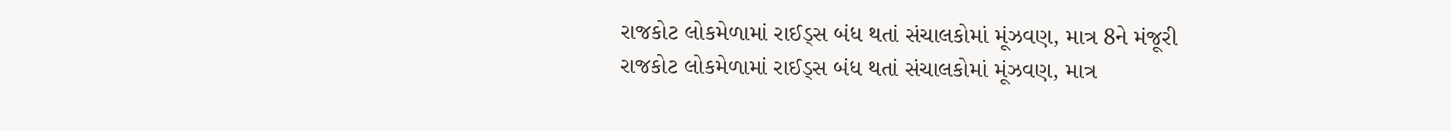રાજકોટ લોકમેળામાં રાઈડ્સ બંધ થતાં સંચાલકોમાં મૂંઝવણ, માત્ર 8ને મંજૂરી
રાજકોટ લોકમેળામાં રાઈડ્સ બંધ થતાં સંચાલકોમાં મૂંઝવણ, માત્ર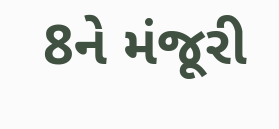8ને મંજૂરી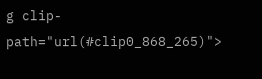g clip-path="url(#clip0_868_265)">